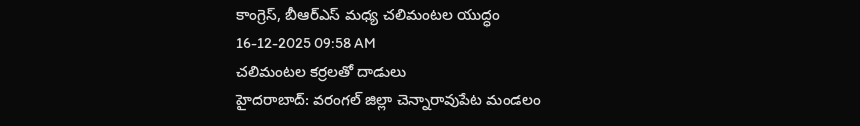కాంగ్రెస్, బీఆర్ఎస్ మధ్య చలిమంటల యుద్ధం
16-12-2025 09:58 AM
చలిమంటల కర్రలతో దాడులు
హైదరాబాద్: వరంగల్ జిల్లా చెన్నారావుపేట మండలం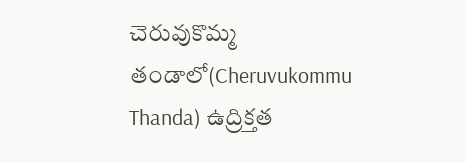చెరువుకొమ్మ తండాలో(Cheruvukommu Thanda) ఉద్రిక్తత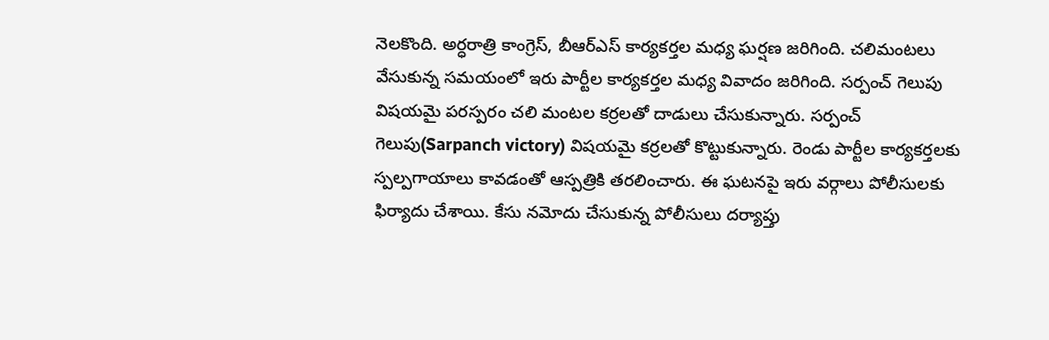నెలకొంది. అర్ధరాత్రి కాంగ్రెస్, బీఆర్ఎస్ కార్యకర్తల మధ్య ఘర్షణ జరిగింది. చలిమంటలు వేసుకున్న సమయంలో ఇరు పార్టీల కార్యకర్తల మధ్య వివాదం జరిగింది. సర్పంచ్ గెలుపు విషయమై పరస్పరం చలి మంటల కర్రలతో దాడులు చేసుకున్నారు. సర్పంచ్ గెలుపు(Sarpanch victory) విషయమై కర్రలతో కొట్టుకున్నారు. రెండు పార్టీల కార్యకర్తలకు స్పల్పగాయాలు కావడంతో ఆస్పత్రికి తరలించారు. ఈ ఘటనపై ఇరు వర్గాలు పోలీసులకు ఫిర్యాదు చేశాయి. కేసు నమోదు చేసుకున్న పోలీసులు దర్యాప్తు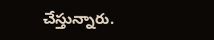చేస్తున్నారు.